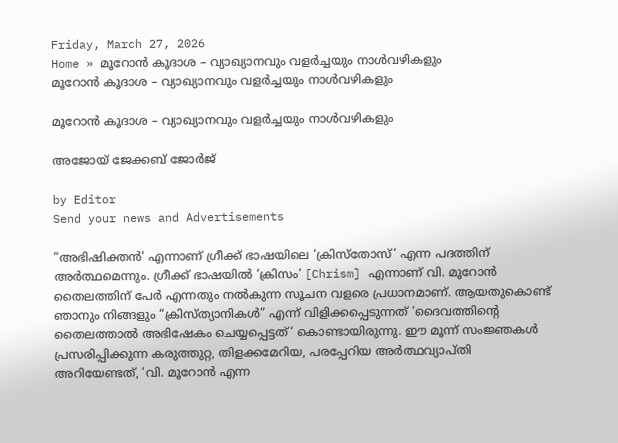Friday, March 27, 2026
Home » മൂറോൻ കൂദാശ – വ്യാഖ്യാനവും വളർച്ചയും നാൾവഴികളും
മൂറോൻ കൂദാശ – വ്യാഖ്യാനവും വളർച്ചയും നാൾവഴികളും

മൂറോൻ കൂദാശ – വ്യാഖ്യാനവും വളർച്ചയും നാൾവഴികളും

അജോയ് ജേക്കബ് ജോർജ്

by Editor
Send your news and Advertisements

“അഭിഷിക്തൻ‘ എന്നാണ് ഗ്രീക്ക് ഭാഷയിലെ ‘ക്രിസ്തോസ്‘ എന്ന പദത്തിന് അർത്ഥമെന്നും. ഗ്രീക്ക് ഭാഷയിൽ ‘ക്രിസം‘ [Chrism] എന്നാണ് വി. മൂറോൻ തൈലത്തിന് പേർ എന്നതും നൽകുന്ന സൂചന വളരെ പ്രധാനമാണ്. ആയതുകൊണ്ട് ഞാനും നിങ്ങളും “ക്രിസ്ത്യാനികൾ” എന്ന് വിളിക്കപ്പെടുന്നത് ‘ദൈവത്തിന്റെ തൈലത്താൽ അഭിഷേകം ചെയ്യപ്പെട്ടത്‘ കൊണ്ടായിരുന്നു. ഈ മൂന്ന് സംജ്ഞകൾ പ്രസരിപ്പിക്കുന്ന കരുത്തുറ്റ, തിളക്കമേറിയ, പരപ്പേറിയ അർത്ഥവ്യാപ്തി അറിയേണ്ടത്, ‘വി. മൂറോൻ എന്ന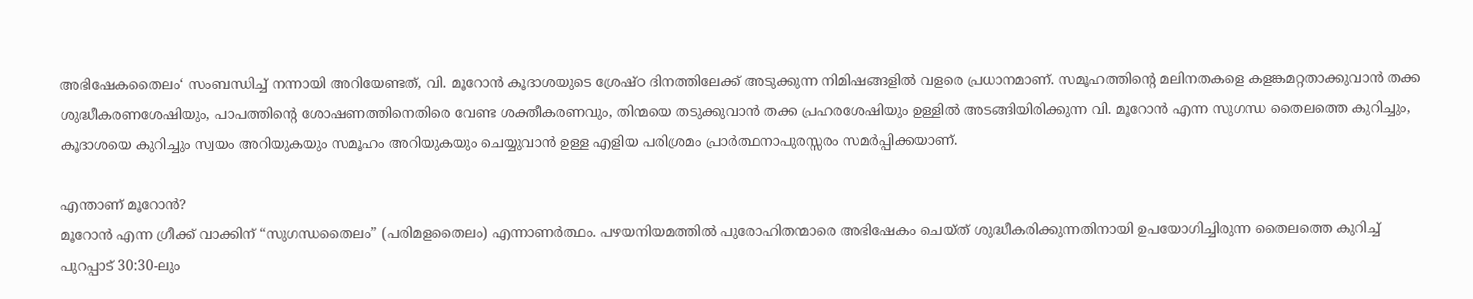അഭിഷേകതൈലം‘ സംബന്ധിച്ച് നന്നായി അറിയേണ്ടത്, വി. മൂറോൻ കൂദാശയുടെ ശ്രേഷ്ഠ ദിനത്തിലേക്ക് അടുക്കുന്ന നിമിഷങ്ങളിൽ വളരെ പ്രധാനമാണ്. സമൂഹത്തിന്റെ മലിനതകളെ കളങ്കമറ്റതാക്കുവാൻ തക്ക ശുദ്ധീകരണശേഷിയും, പാപത്തിന്റെ ശോഷണത്തിനെതിരെ വേണ്ട ശക്തീകരണവും, തിന്മയെ തടുക്കുവാൻ തക്ക പ്രഹരശേഷിയും ഉള്ളിൽ അടങ്ങിയിരിക്കുന്ന വി. മൂറോൻ എന്ന സുഗന്ധ തൈലത്തെ കുറിച്ചും, കൂദാശയെ കുറിച്ചും സ്വയം അറിയുകയും സമൂഹം അറിയുകയും ചെയ്യുവാൻ ഉള്ള എളിയ പരിശ്രമം പ്രാർത്ഥനാപുരസ്സരം സമർപ്പിക്കയാണ്.

എന്താണ് മൂറോൻ?
മൂറോൻ എന്ന ഗ്രീക്ക് വാക്കിന് “സുഗന്ധതൈലം” (പരിമളതൈലം) എന്നാണർത്ഥം. പഴയനിയമത്തിൽ പുരോഹിതന്മാരെ അഭിഷേകം ചെയ്ത് ശുദ്ധീകരിക്കുന്നതിനായി ഉപയോഗിച്ചിരുന്ന തൈലത്തെ കുറിച്ച് പുറപ്പാട് 30:30-ലും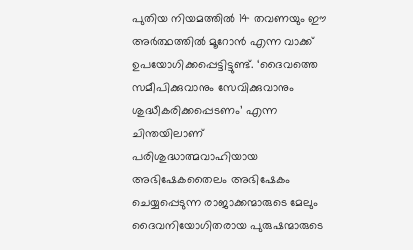പുതിയ നിയമത്തിൽ 14 തവണയും ഈ അർത്ഥത്തിൽ മൂറോൻ എന്ന വാക്ക് ഉപയോഗിക്കപ്പെട്ടിട്ടുണ്ട്. ‘ദൈവത്തെ സമീപിക്കുവാനും സേവിക്കുവാനും ശുദ്ധീകരിക്കപ്പെടണം’ എന്ന ചിന്തയിലാണ് പരിശുദ്ധാത്മവാഹിയായ അഭിഷേകതൈലം അഭിഷേകം ചെയ്യപ്പെടുന്ന രാജാക്കന്മാരുടെ മേലും ദൈവനിയോഗിതരായ പുരുഷന്മാരുടെ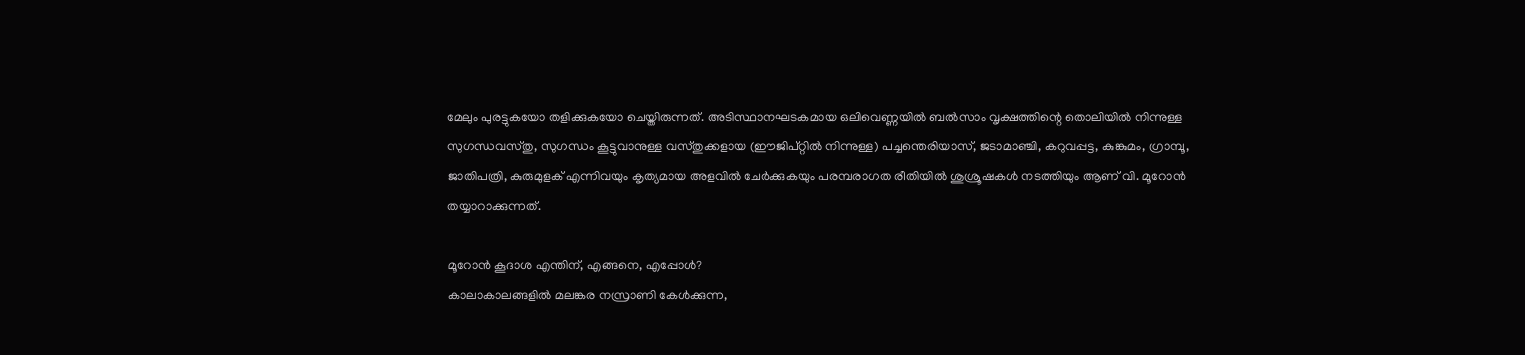മേലും പുരട്ടുകയോ തളിക്കുകയോ ചെയ്തിരുന്നത്. അടിസ്ഥാനഘടകമായ ഒലിവെണ്ണയിൽ ബൽസാം വൃക്ഷത്തിന്റെ തൊലിയിൽ നിന്നുള്ള സുഗന്ധവസ്തു, സുഗന്ധം കൂട്ടുവാനുള്ള വസ്തുക്കളായ (ഈജിപ്റ്റിൽ നിന്നുള്ള) പച്ചന്തെരിയാസ്, ജടാമാഞ്ചി, കറുവപ്പട്ട, കുങ്കുമം, ഗ്രാമ്പൂ, ജാതിപത്രി, കുരുമുളക് എന്നിവയും കൃത്യമായ അളവിൽ ചേർക്കുകയും പരമ്പരാഗത രീതിയിൽ ശുശ്രൂഷകൾ നടത്തിയും ആണ് വി. മൂറോൻ തയ്യാറാക്കുന്നത്.

മൂറോൻ കൂദാശ എന്തിന്, എങ്ങനെ, എപ്പോൾ?
കാലാകാലങ്ങളിൽ മലങ്കര നസ്രാണി കേൾക്കുന്ന,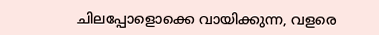ചിലപ്പോളൊക്കെ വായിക്കുന്ന, വളരെ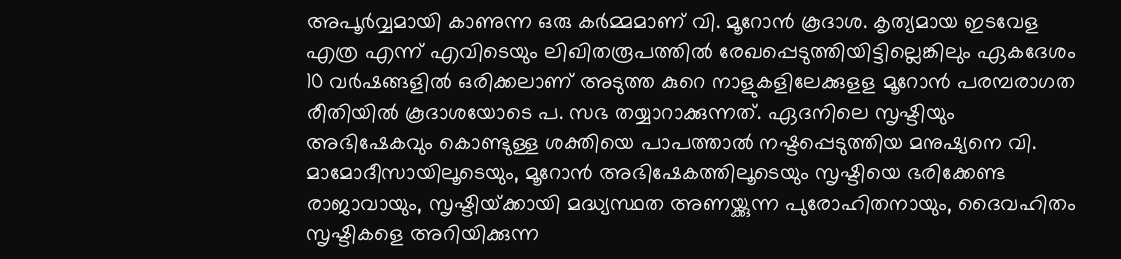അപൂർവ്വമായി കാണുന്ന ഒരു കർമ്മമാണ് വി. മൂറോൻ കൂദാശ. കൃത്യമായ ഇടവേള എത്ര എന്ന് എവിടെയും ലിഖിതരൂപത്തിൽ രേഖപ്പെടുത്തിയിട്ടില്ലെങ്കിലും ഏകദേശം 10 വർഷങ്ങളിൽ ഒരിക്കലാണ് അടുത്ത കുറെ നാളുകളിലേക്കുളള മൂറോൻ പരമ്പരാഗത രീതിയിൽ കൂദാശയോടെ പ. സഭ തയ്യാറാക്കുന്നത്. ഏദനിലെ സൃഷ്ടിയും അഭിഷേകവും കൊണ്ടുള്ള ശക്തിയെ പാപത്താൽ നഷ്ടപ്പെടുത്തിയ മനുഷ്യനെ വി. മാമോദീസായിലൂടെയും, മൂറോൻ അഭിഷേകത്തിലൂടെയും സൃഷ്ടിയെ ഭരിക്കേണ്ട രാജാവായും, സൃഷ്ടിയ്‌ക്കായി മദ്ധ്യസ്ഥത അണയ്ക്കുന്ന പുരോഹിതനായും, ദൈവഹിതം സൃഷ്ടികളെ അറിയിക്കുന്ന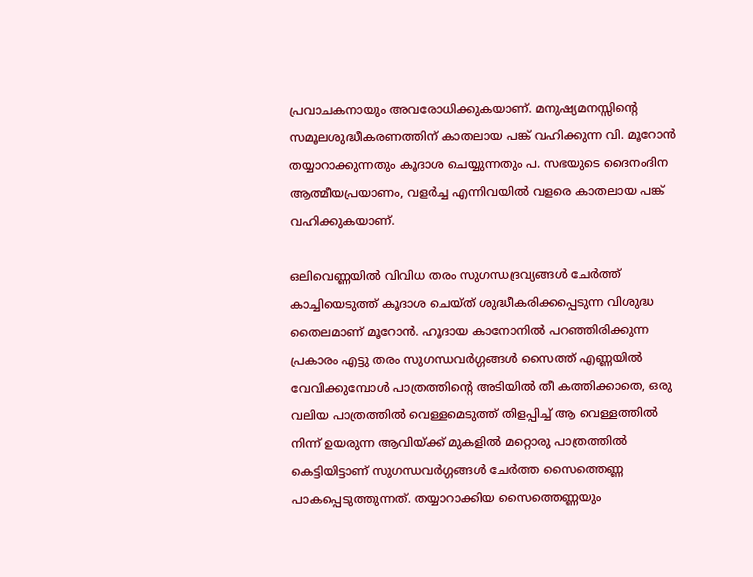പ്രവാചകനായും അവരോധിക്കുകയാണ്. മനുഷ്യമനസ്സിന്റെ സമൂലശുദ്ധീകരണത്തിന് കാതലായ പങ്ക് വഹിക്കുന്ന വി. മൂറോൻ തയ്യാറാക്കുന്നതും കൂദാശ ചെയ്യുന്നതും പ. സഭയുടെ ദൈനംദിന ആത്മീയപ്രയാണം, വളർച്ച എന്നിവയിൽ വളരെ കാതലായ പങ്ക് വഹിക്കുകയാണ്.

ഒലിവെണ്ണയിൽ വിവിധ തരം സുഗന്ധദ്രവ്യങ്ങൾ ചേർത്ത് കാച്ചിയെടുത്ത് കൂദാശ ചെയ്ത് ശുദ്ധീകരിക്കപ്പെടുന്ന വിശുദ്ധ തൈലമാണ് മൂറോൻ. ഹൂദായ കാനോനിൽ പറഞ്ഞിരിക്കുന്ന പ്രകാരം എട്ടു തരം സുഗന്ധവർഗ്ഗങ്ങൾ സൈത്ത് എണ്ണയിൽ വേവിക്കുമ്പോൾ പാത്രത്തിന്റെ അടിയിൽ തീ കത്തിക്കാതെ, ഒരു വലിയ പാത്രത്തിൽ വെള്ളമെടുത്ത് തിളപ്പിച്ച് ആ വെള്ളത്തിൽ നിന്ന് ഉയരുന്ന ആവിയ്ക്ക് മുകളിൽ മറ്റൊരു പാത്രത്തിൽ കെട്ടിയിട്ടാണ് സുഗന്ധവർഗ്ഗങ്ങൾ ചേർത്ത സൈത്തെണ്ണ പാകപ്പെടുത്തുന്നത്. തയ്യാറാക്കിയ സൈത്തെണ്ണയും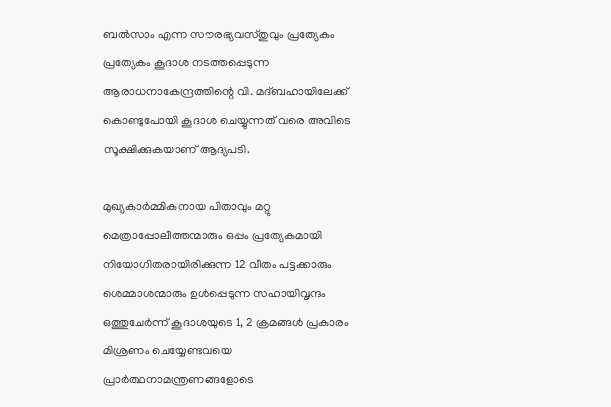ബൽസാം എന്ന സൗരഭ്യവസ്തുവും പ്രത്യേകം പ്രത്യേകം കൂദാശ നടത്തപ്പെടുന്ന ആരാധനാകേന്ദ്രത്തിന്റെ വി. മദ്ബഹായിലേക്ക് കൊണ്ടുപോയി കൂദാശ ചെയ്യുന്നത് വരെ അവിടെ സൂക്ഷിക്കുകയാണ് ആദ്യപടി.

മുഖ്യകാർമ്മികനായ പിതാവും മറ്റു മെത്രാപ്പോലീത്തന്മാരും ഒപ്പം പ്രത്യേകമായി നിയോഗിതരായിരിക്കുന്ന 12 വീതം പട്ടക്കാരും ശെമ്മാശന്മാരും ഉൾപ്പെടുന്ന സഹായിവൃന്ദം ഒത്തുചേർന്ന് കൂദാശയുടെ 1, 2 ക്രമങ്ങൾ പ്രകാരം മിശ്രണം ചെയ്യേണ്ടവയെ പ്രാർത്ഥനാമന്ത്രണങ്ങളോടെ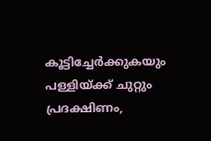കൂട്ടിച്ചേർക്കുകയും പള്ളിയ്ക്ക് ചുറ്റും പ്രദക്ഷിണം,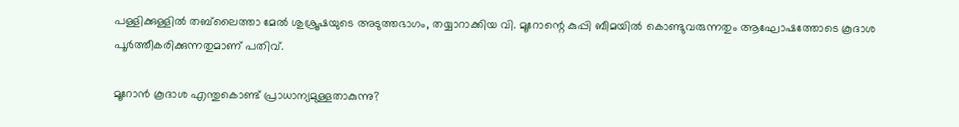പള്ളിക്കുള്ളിൽ തബ്‌ലൈത്താ മേൽ ശുശ്രൂഷയുടെ അടുത്തഭാഗം, തയ്യാറാക്കിയ വി. മൂറോന്റെ കുപ്പി ബീമയിൽ കൊണ്ടുവരുന്നതും ആഘോഷത്തോടെ കൂദാശ പൂർത്തീകരിക്കുന്നതുമാണ് പതിവ്.

മൂറോൻ കൂദാശ എന്തുകൊണ്ട് പ്രാധാന്യമുള്ളതാകുന്നു?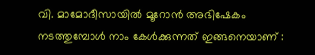വി. മാമോദീസായിൽ മൂറോൻ അഭിഷേകം നടത്തുമ്പോൾ നാം കേൾക്കുന്നത് ഇങ്ങനെയാണ് :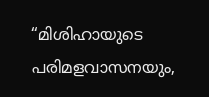“മിശിഹായുടെ പരിമളവാസനയും,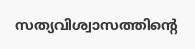സത്യവിശ്വാസത്തിന്റെ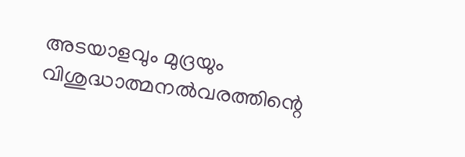അടയാളവും മുദ്രയും വിശുദ്ധാത്മനൽവരത്തിന്റെ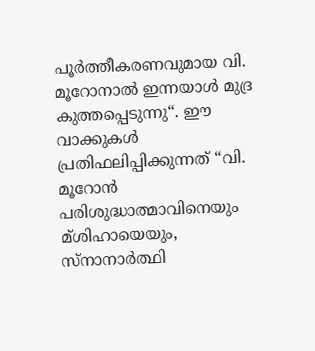പൂർത്തീകരണവുമായ വി. മൂറോനാൽ ഇന്നയാൾ മുദ്ര കുത്തപ്പെടുന്നു“. ഈ വാക്കുകൾ പ്രതിഫലിപ്പിക്കുന്നത് “വി. മൂറോൻ പരിശുദ്ധാത്മാവിനെയും മ്ശിഹായെയും, സ്നാനാർത്ഥി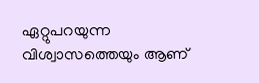ഏറ്റുപറയുന്ന വിശ്വാസത്തെയും ആണ്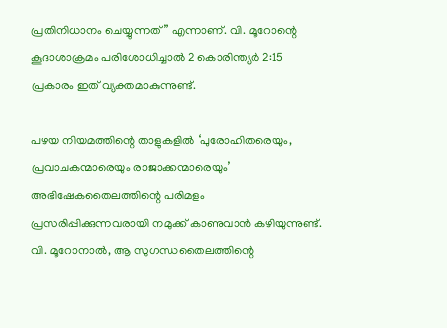പ്രതിനിധാനം ചെയ്യുന്നത്” എന്നാണ്. വി. മൂറോന്റെ കൂദാശാക്രമം പരിശോധിച്ചാൽ 2 കൊരിന്ത്യർ 2:15 പ്രകാരം ഇത് വ്യക്തമാകുന്നുണ്ട്.

പഴയ നിയമത്തിന്റെ താളുകളിൽ ‘പുരോഹിതരെയും, പ്രവാചകന്മാരെയും രാജാക്കന്മാരെയും’ അഭിഷേകതൈലത്തിന്റെ പരിമളം പ്രസരിപ്പിക്കുന്നവരായി നമുക്ക് കാണുവാൻ കഴിയുന്നുണ്ട്. വി. മൂറോനാൽ, ആ സുഗന്ധതൈലത്തിന്റെ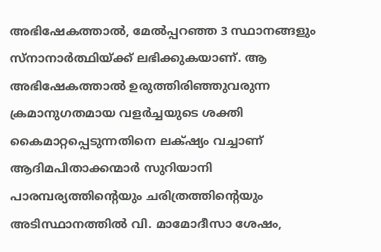അഭിഷേകത്താൽ, മേൽപ്പറഞ്ഞ 3 സ്ഥാനങ്ങളും സ്നാനാർത്ഥിയ്ക്ക് ലഭിക്കുകയാണ്. ആ അഭിഷേകത്താൽ ഉരുത്തിരിഞ്ഞുവരുന്ന ക്രമാനുഗതമായ വളർച്ചയുടെ ശക്തി കൈമാറ്റപ്പെടുന്നതിനെ ലക്‌ഷ്യം വച്ചാണ് ആദിമപിതാക്കന്മാർ സുറിയാനി പാരമ്പര്യത്തിന്റെയും ചരിത്രത്തിന്റെയും അടിസ്ഥാനത്തിൽ വി. മാമോദീസാ ശേഷം,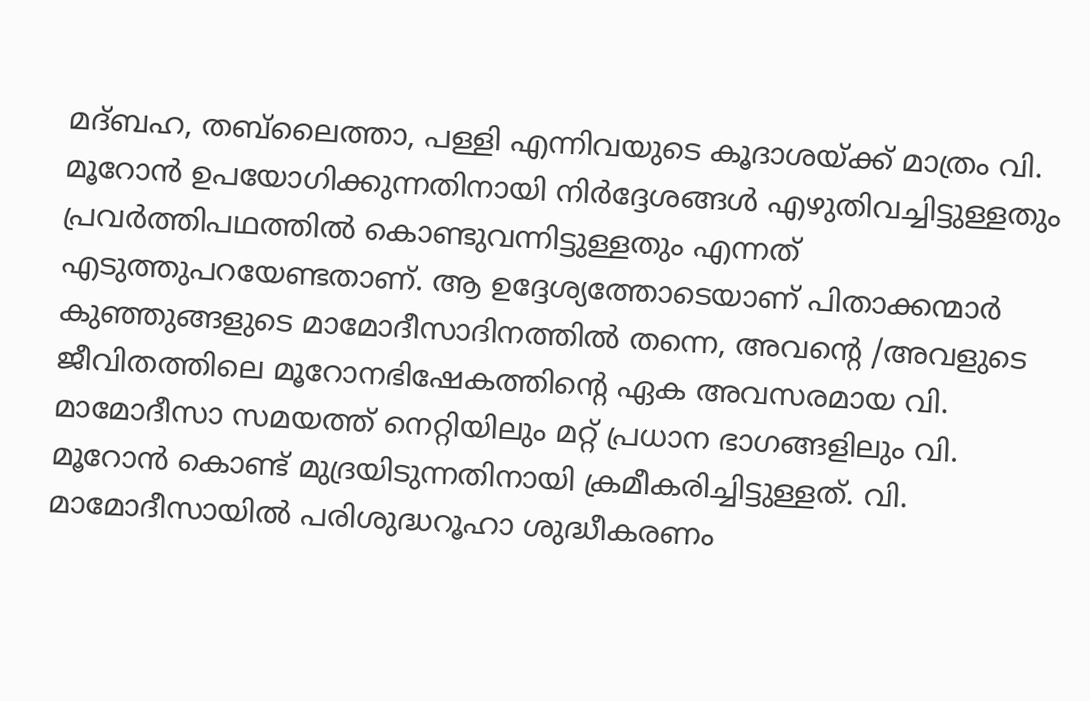മദ്ബഹ, തബ്‌ലൈത്താ, പള്ളി എന്നിവയുടെ കൂദാശയ്ക്ക് മാത്രം വി. മൂറോൻ ഉപയോഗിക്കുന്നതിനായി നിർദ്ദേശങ്ങൾ എഴുതിവച്ചിട്ടുള്ളതും പ്രവർത്തിപഥത്തിൽ കൊണ്ടുവന്നിട്ടുള്ളതും എന്നത് എടുത്തുപറയേണ്ടതാണ്. ആ ഉദ്ദേശ്യത്തോടെയാണ് പിതാക്കന്മാർ കുഞ്ഞുങ്ങളുടെ മാമോദീസാദിനത്തിൽ തന്നെ, അവന്റെ /അവളുടെ ജീവിതത്തിലെ മൂറോനഭിഷേകത്തിന്റെ ഏക അവസരമായ വി. മാമോദീസാ സമയത്ത് നെറ്റിയിലും മറ്റ് പ്രധാന ഭാഗങ്ങളിലും വി. മൂറോൻ കൊണ്ട് മുദ്രയിടുന്നതിനായി ക്രമീകരിച്ചിട്ടുള്ളത്. വി. മാമോദീസായിൽ പരിശുദ്ധറൂഹാ ശുദ്ധീകരണം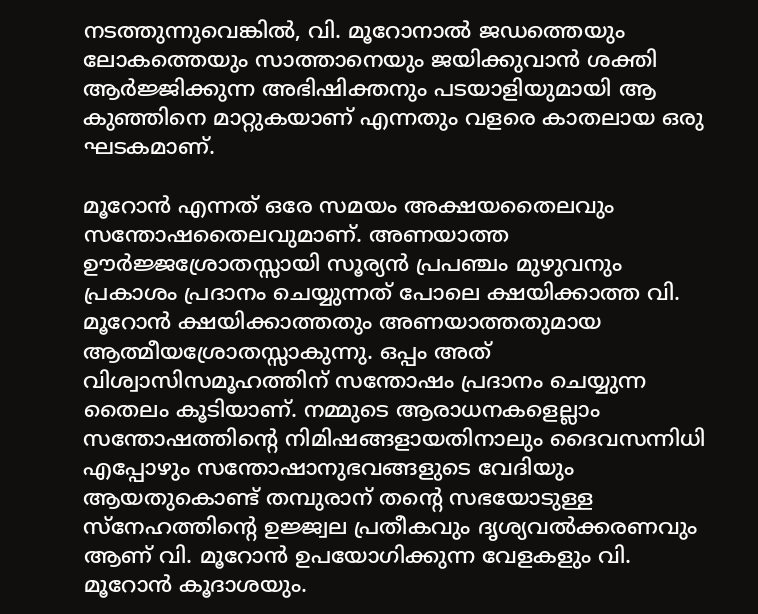നടത്തുന്നുവെങ്കിൽ, വി. മൂറോനാൽ ജഡത്തെയും ലോകത്തെയും സാത്താനെയും ജയിക്കുവാൻ ശക്തി ആർജ്ജിക്കുന്ന അഭിഷിക്തനും പടയാളിയുമായി ആ കുഞ്ഞിനെ മാറ്റുകയാണ് എന്നതും വളരെ കാതലായ ഒരു ഘടകമാണ്.

മൂറോൻ എന്നത് ഒരേ സമയം അക്ഷയതൈലവും സന്തോഷതൈലവുമാണ്. അണയാത്ത ഊർജ്ജശ്രോതസ്സായി സൂര്യൻ പ്രപഞ്ചം മുഴുവനും പ്രകാശം പ്രദാനം ചെയ്യുന്നത് പോലെ ക്ഷയിക്കാത്ത വി. മൂറോൻ ക്ഷയിക്കാത്തതും അണയാത്തതുമായ ആത്മീയശ്രോതസ്സാകുന്നു. ഒപ്പം അത് വിശ്വാസിസമൂഹത്തിന് സന്തോഷം പ്രദാനം ചെയ്യുന്ന തൈലം കൂടിയാണ്. നമ്മുടെ ആരാധനകളെല്ലാം സന്തോഷത്തിന്റെ നിമിഷങ്ങളായതിനാലും ദൈവസന്നിധി എപ്പോഴും സന്തോഷാനുഭവങ്ങളുടെ വേദിയും ആയതുകൊണ്ട് തമ്പുരാന് തന്റെ സഭയോടുള്ള സ്നേഹത്തിന്റെ ഉജ്ജ്വല പ്രതീകവും ദൃശ്യവൽക്കരണവും ആണ് വി. മൂറോൻ ഉപയോഗിക്കുന്ന വേളകളും വി. മൂറോൻ കൂദാശയും.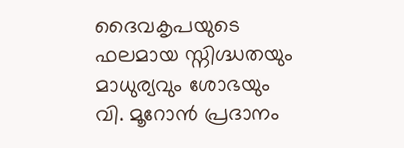ദൈവകൃപയുടെ ഫലമായ സ്നിഗ്ദ്ധതയും മാധുര്യവും ശോഭയും വി. മൂറോൻ പ്രദാനം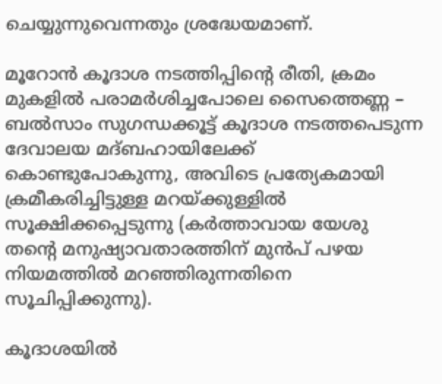ചെയ്യുന്നുവെന്നതും ശ്രദ്ധേയമാണ്.

മൂറോൻ കൂദാശ നടത്തിപ്പിന്റെ രീതി, ക്രമം
മുകളിൽ പരാമർശിച്ചപോലെ സൈത്തെണ്ണ – ബൽസാം സുഗന്ധക്കൂട്ട് കൂദാശ നടത്തപെടുന്ന ദേവാലയ മദ്ബഹായിലേക്ക് കൊണ്ടുപോകുന്നു, അവിടെ പ്രത്യേകമായി ക്രമീകരിച്ചിട്ടുള്ള മറയ്ക്കുള്ളിൽ സൂക്ഷിക്കപ്പെടുന്നു (കർത്താവായ യേശു തന്റെ മനുഷ്യാവതാരത്തിന് മുൻപ് പഴയ നിയമത്തിൽ മറഞ്ഞിരുന്നതിനെ സൂചിപ്പിക്കുന്നു).

കൂദാശയിൽ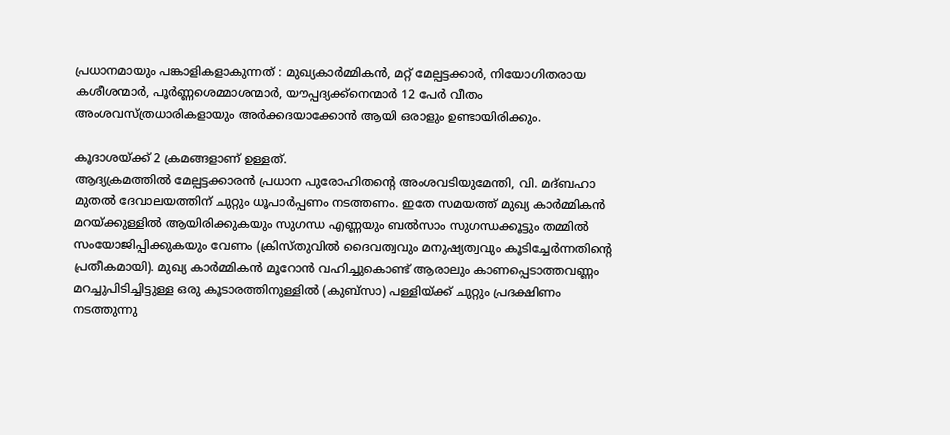പ്രധാനമായും പങ്കാളികളാകുന്നത് : മുഖ്യകാർമ്മികൻ, മറ്റ് മേല്പട്ടക്കാർ, നിയോഗിതരായ കശീശന്മാർ, പൂർണ്ണശെമ്മാശന്മാർ, യൗപ്പദ്യക്ക്നെന്മാർ 12 പേർ വീതം അംശവസ്ത്രധാരികളായും അർക്കദയാക്കോൻ ആയി ഒരാളും ഉണ്ടായിരിക്കും.

കൂദാശയ്ക്ക് 2 ക്രമങ്ങളാണ് ഉള്ളത്.
ആദ്യക്രമത്തിൽ മേല്പട്ടക്കാരൻ പ്രധാന പുരോഹിതന്റെ അംശവടിയുമേന്തി, വി. മദ്ബഹാ മുതൽ ദേവാലയത്തിന് ചുറ്റും ധൂപാർപ്പണം നടത്തണം. ഇതേ സമയത്ത് മുഖ്യ കാർമ്മികൻ മറയ്ക്കുള്ളിൽ ആയിരിക്കുകയും സുഗന്ധ എണ്ണയും ബൽസാം സുഗന്ധക്കൂട്ടും തമ്മിൽ സംയോജിപ്പിക്കുകയും വേണം (ക്രിസ്തുവിൽ ദൈവത്വവും മനുഷ്യത്വവും കൂടിച്ചേർന്നതിന്റെ പ്രതീകമായി). മുഖ്യ കാർമ്മികൻ മൂറോൻ വഹിച്ചുകൊണ്ട് ആരാലും കാണപ്പെടാത്തവണ്ണം മറച്ചുപിടിച്ചിട്ടുള്ള ഒരു കൂടാരത്തിനുള്ളിൽ (കുബ്‌സാ) പള്ളിയ്ക്ക് ചുറ്റും പ്രദക്ഷിണം നടത്തുന്നു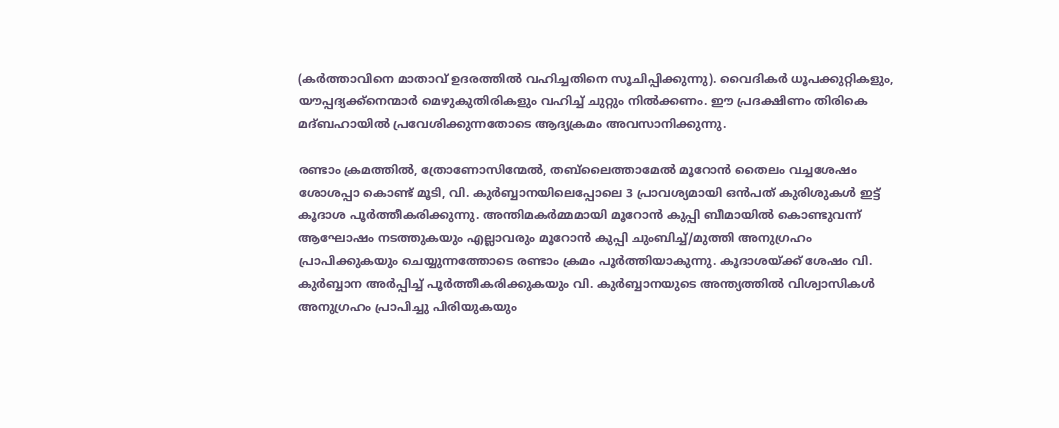(കർത്താവിനെ മാതാവ് ഉദരത്തിൽ വഹിച്ചതിനെ സൂചിപ്പിക്കുന്നു). വൈദികർ ധൂപക്കുറ്റികളും, യൗപ്പദ്യക്ക്നെന്മാർ മെഴുകുതിരികളും വഹിച്ച് ചുറ്റും നിൽക്കണം. ഈ പ്രദക്ഷിണം തിരികെ മദ്ബഹായിൽ പ്രവേശിക്കുന്നതോടെ ആദ്യക്രമം അവസാനിക്കുന്നു.

രണ്ടാം ക്രമത്തിൽ, ത്രോണോസിന്മേൽ, തബ്‌ലൈത്താമേൽ മൂറോൻ തൈലം വച്ചശേഷം ശോശപ്പാ കൊണ്ട് മൂടി, വി. കുർബ്ബാനയിലെപ്പോലെ 3 പ്രാവശ്യമായി ഒൻപത് കുരിശുകൾ ഇട്ട് കൂദാശ പൂർത്തീകരിക്കുന്നു. അന്തിമകർമ്മമായി മൂറോൻ കുപ്പി ബീമായിൽ കൊണ്ടുവന്ന് ആഘോഷം നടത്തുകയും എല്ലാവരും മൂറോൻ കുപ്പി ചുംബിച്ച്/മുത്തി അനുഗ്രഹം പ്രാപിക്കുകയും ചെയ്യുന്നത്തോടെ രണ്ടാം ക്രമം പൂർത്തിയാകുന്നു. കൂദാശയ്ക്ക് ശേഷം വി. കുർബ്ബാന അർപ്പിച്ച് പൂർത്തീകരിക്കുകയും വി. കുർബ്ബാനയുടെ അന്ത്യത്തിൽ വിശ്വാസികൾ അനുഗ്രഹം പ്രാപിച്ചു പിരിയുകയും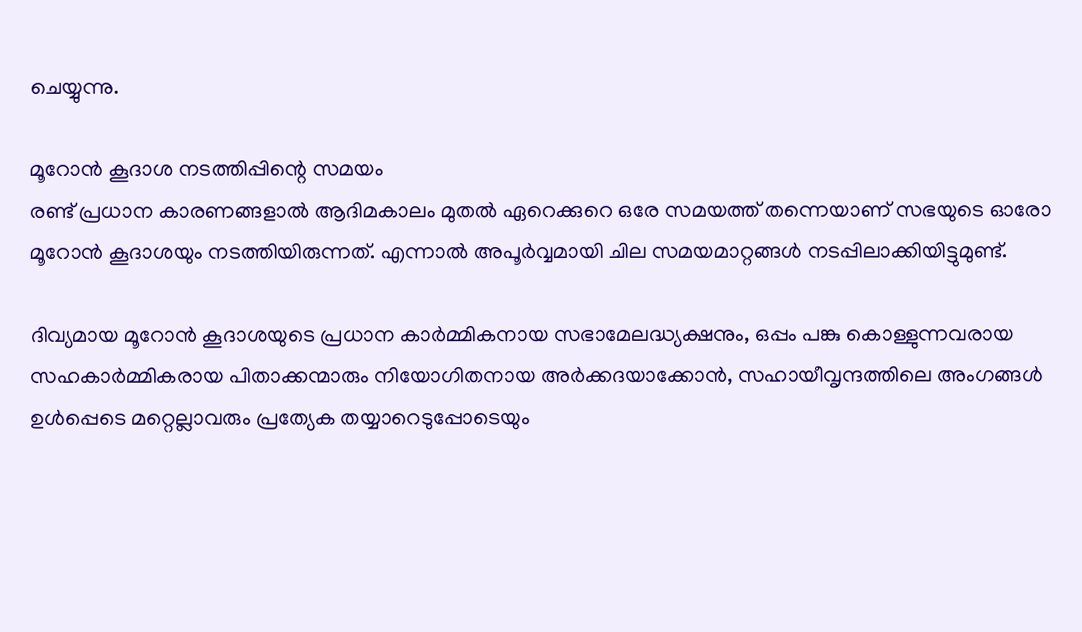ചെയ്യുന്നു.

മൂറോൻ കൂദാശ നടത്തിപ്പിന്റെ സമയം
രണ്ട് പ്രധാന കാരണങ്ങളാൽ ആദിമകാലം മുതൽ ഏറെക്കുറെ ഒരേ സമയത്ത് തന്നെയാണ് സഭയുടെ ഓരോ മൂറോൻ കൂദാശയും നടത്തിയിരുന്നത്. എന്നാൽ അപൂർവ്വമായി ചില സമയമാറ്റങ്ങൾ നടപ്പിലാക്കിയിട്ടുമുണ്ട്.

ദിവ്യമായ മൂറോൻ കൂദാശയുടെ പ്രധാന കാർമ്മികനായ സഭാമേലദ്ധ്യക്ഷനും, ഒപ്പം പങ്കു കൊള്ളുന്നവരായ സഹകാർമ്മികരായ പിതാക്കന്മാരും നിയോഗിതനായ അർക്കദയാക്കോൻ, സഹായീവൃന്ദത്തിലെ അംഗങ്ങൾ ഉൾപ്പെടെ മറ്റെല്ലാവരും പ്രത്യേക തയ്യാറെടുപ്പോടെയും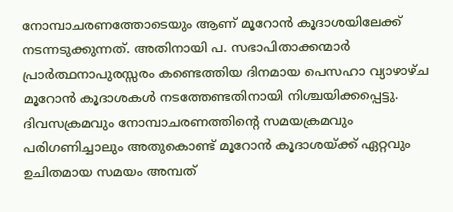നോമ്പാചരണത്തോടെയും ആണ് മൂറോൻ കൂദാശയിലേക്ക് നടന്നടുക്കുന്നത്. അതിനായി പ. സഭാപിതാക്കന്മാർ പ്രാർത്ഥനാപുരസ്സരം കണ്ടെത്തിയ ദിനമായ പെസഹാ വ്യാഴാഴ്ച മൂറോൻ കൂദാശകൾ നടത്തേണ്ടതിനായി നിശ്ചയിക്കപ്പെട്ടു. ദിവസക്രമവും നോമ്പാചരണത്തിന്റെ സമയക്രമവും പരിഗണിച്ചാലും അതുകൊണ്ട് മൂറോൻ കൂദാശയ്ക്ക് ഏറ്റവും ഉചിതമായ സമയം അമ്പത്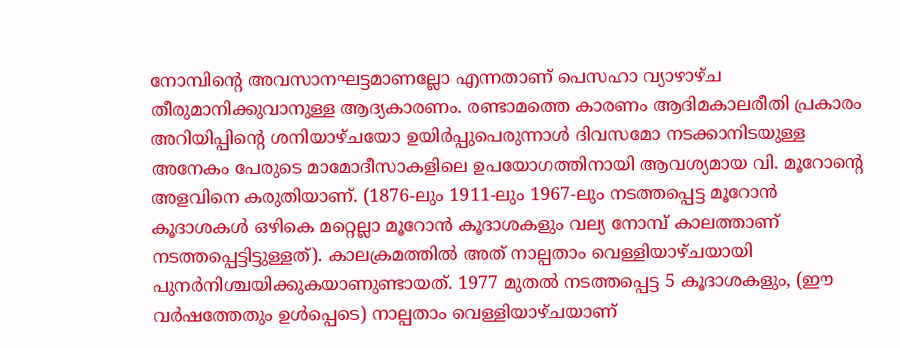നോമ്പിന്റെ അവസാനഘട്ടമാണല്ലോ എന്നതാണ് പെസഹാ വ്യാഴാഴ്ച തീരുമാനിക്കുവാനുള്ള ആദ്യകാരണം. രണ്ടാമത്തെ കാരണം ആദിമകാലരീതി പ്രകാരം അറിയിപ്പിന്റെ ശനിയാഴ്ചയോ ഉയിർപ്പുപെരുന്നാൾ ദിവസമോ നടക്കാനിടയുള്ള അനേകം പേരുടെ മാമോദീസാകളിലെ ഉപയോഗത്തിനായി ആവശ്യമായ വി. മൂറോന്റെ അളവിനെ കരുതിയാണ്. (1876-ലും 1911-ലും 1967-ലും നടത്തപ്പെട്ട മൂറോൻ കൂദാശകൾ ഒഴികെ മറ്റെല്ലാ മൂറോൻ കൂദാശകളും വല്യ നോമ്പ് കാലത്താണ് നടത്തപ്പെട്ടിട്ടുള്ളത്). കാലക്രമത്തിൽ അത് നാല്പതാം വെള്ളിയാഴ്ചയായി പുനർനിശ്ചയിക്കുകയാണുണ്ടായത്. 1977 മുതൽ നടത്തപ്പെട്ട 5 കൂദാശകളും, (ഈ വർഷത്തേതും ഉൾപ്പെടെ) നാല്പതാം വെള്ളിയാഴ്ചയാണ്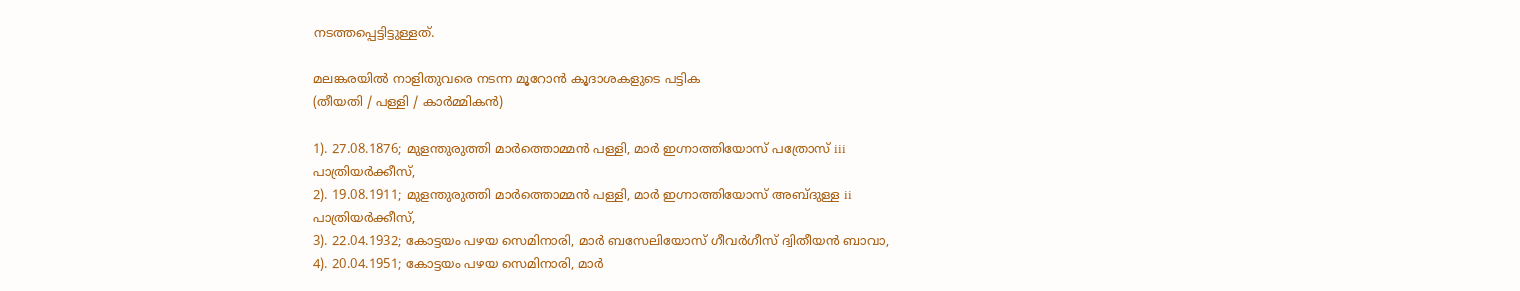നടത്തപ്പെട്ടിട്ടുള്ളത്.

മലങ്കരയിൽ നാളിതുവരെ നടന്ന മൂറോൻ കൂദാശകളുടെ പട്ടിക
(തീയതി / പള്ളി / കാർമ്മികൻ)

1). 27.08.1876; മുളന്തുരുത്തി മാർത്തൊമ്മൻ പള്ളി, മാർ ഇഗ്നാത്തിയോസ് പത്രോസ് iii പാത്രിയർക്കീസ്,
2). 19.08.1911; മുളന്തുരുത്തി മാർത്തൊമ്മൻ പള്ളി, മാർ ഇഗ്നാത്തിയോസ് അബ്ദുള്ള ii പാത്രിയർക്കീസ്,
3). 22.04.1932; കോട്ടയം പഴയ സെമിനാരി, മാർ ബസേലിയോസ് ഗീവർഗീസ് ദ്വിതീയൻ ബാവാ,
4). 20.04.1951; കോട്ടയം പഴയ സെമിനാരി, മാർ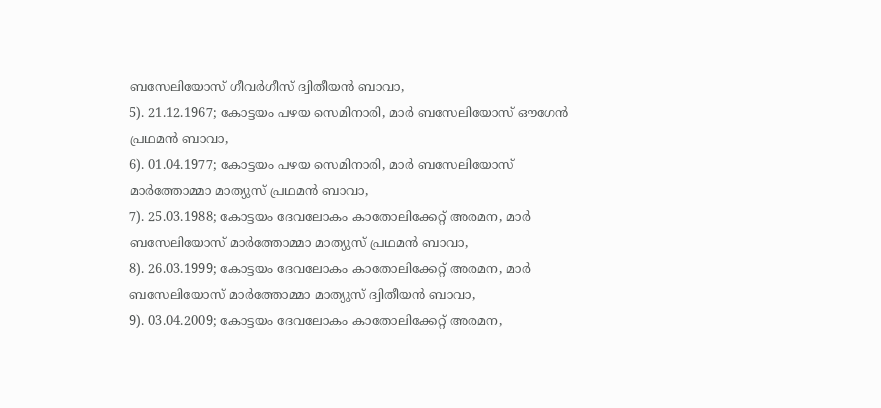ബസേലിയോസ് ഗീവർഗീസ് ദ്വിതീയൻ ബാവാ,
5). 21.12.1967; കോട്ടയം പഴയ സെമിനാരി, മാർ ബസേലിയോസ് ഔഗേൻ പ്രഥമൻ ബാവാ,
6). 01.04.1977; കോട്ടയം പഴയ സെമിനാരി, മാർ ബസേലിയോസ് മാർത്തോമ്മാ മാത്യുസ് പ്രഥമൻ ബാവാ,
7). 25.03.1988; കോട്ടയം ദേവലോകം കാതോലിക്കേറ്റ് അരമന, മാർ ബസേലിയോസ് മാർത്തോമ്മാ മാത്യുസ് പ്രഥമൻ ബാവാ,
8). 26.03.1999; കോട്ടയം ദേവലോകം കാതോലിക്കേറ്റ് അരമന, മാർ ബസേലിയോസ് മാർത്തോമ്മാ മാത്യുസ് ദ്വിതീയൻ ബാവാ,
9). 03.04.2009; കോട്ടയം ദേവലോകം കാതോലിക്കേറ്റ് അരമന,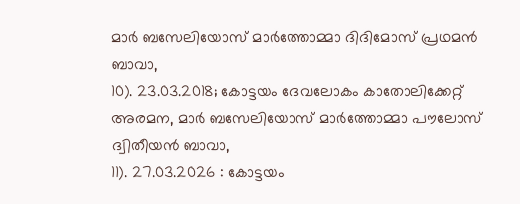മാർ ബസേലിയോസ് മാർത്തോമ്മാ ദിദിമോസ് പ്രഥമൻ ബാവാ,
10). 23.03.2018; കോട്ടയം ദേവലോകം കാതോലിക്കേറ്റ് അരമന, മാർ ബസേലിയോസ് മാർത്തോമ്മാ പൗലോസ് ദ്വിതീയൻ ബാവാ,
11). 27.03.2026 : കോട്ടയം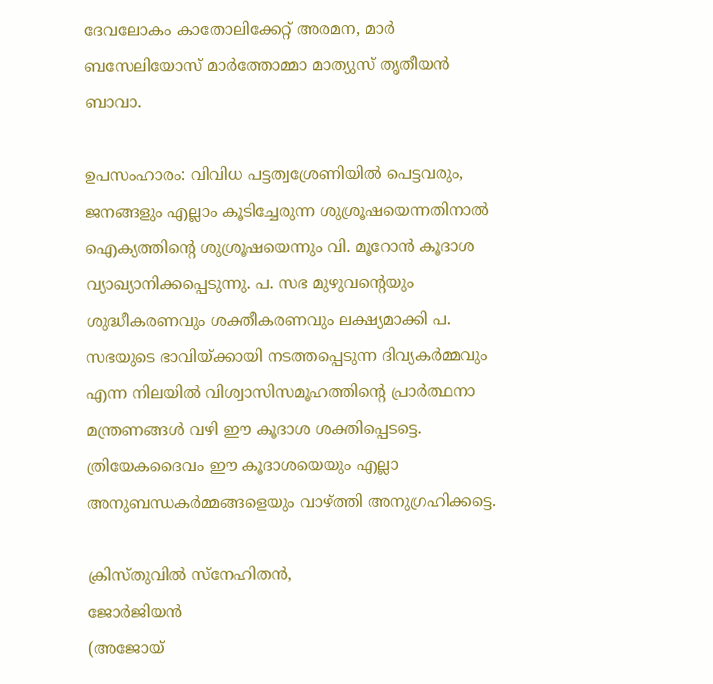ദേവലോകം കാതോലിക്കേറ്റ് അരമന, മാർ ബസേലിയോസ് മാർത്തോമ്മാ മാത്യുസ് തൃതീയൻ ബാവാ.

ഉപസംഹാരം: വിവിധ പട്ടത്വശ്രേണിയിൽ പെട്ടവരും, ജനങ്ങളും എല്ലാം കൂടിച്ചേരുന്ന ശുശ്രൂഷയെന്നതിനാൽ ഐക്യത്തിന്റെ ശുശ്രൂഷയെന്നും വി. മൂറോൻ കൂദാശ വ്യാഖ്യാനിക്കപ്പെടുന്നു. പ. സഭ മുഴുവന്റെയും ശുദ്ധീകരണവും ശക്തീകരണവും ലക്ഷ്യമാക്കി പ. സഭയുടെ ഭാവിയ്ക്കായി നടത്തപ്പെടുന്ന ദിവ്യകർമ്മവും എന്ന നിലയിൽ വിശ്വാസിസമൂഹത്തിന്റെ പ്രാർത്ഥനാ മന്ത്രണങ്ങൾ വഴി ഈ കൂദാശ ശക്തിപ്പെടട്ടെ. ത്രിയേകദൈവം ഈ കൂദാശയെയും എല്ലാ അനുബന്ധകർമ്മങ്ങളെയും വാഴ്ത്തി അനുഗ്രഹിക്കട്ടെ.

ക്രിസ്തുവിൽ സ്നേഹിതൻ,
ജോർജിയൻ
(അജോയ്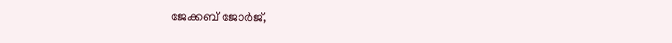ജേക്കബ് ജോർജ്,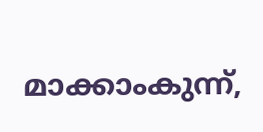മാക്കാംകുന്ന്,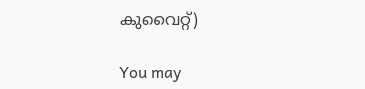കുവൈറ്റ്)

You may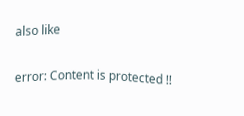also like

error: Content is protected !!